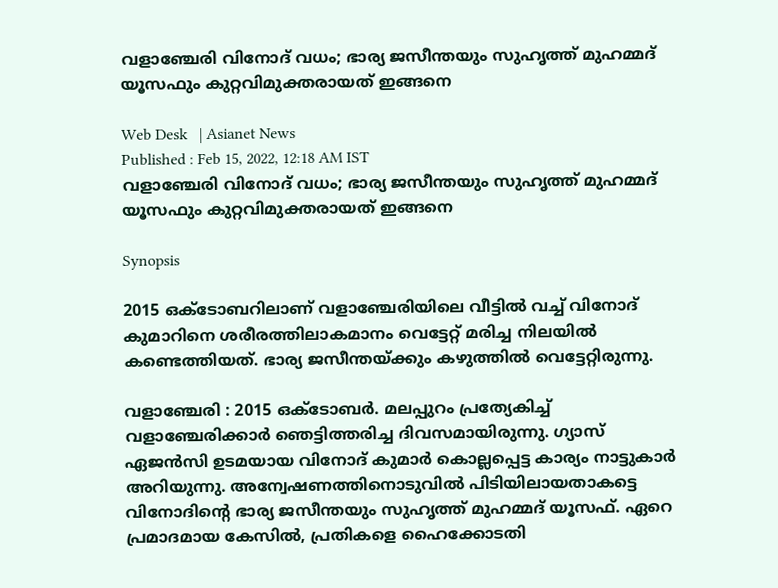വളാഞ്ചേരി വിനോദ് വധം; ഭാര്യ ജസീന്തയും സുഹൃത്ത് മുഹമ്മദ് യൂസഫും കുറ്റവിമുക്തരായത് ഇങ്ങനെ

Web Desk   | Asianet News
Published : Feb 15, 2022, 12:18 AM IST
വളാഞ്ചേരി വിനോദ് വധം; ഭാര്യ ജസീന്തയും സുഹൃത്ത് മുഹമ്മദ് യൂസഫും കുറ്റവിമുക്തരായത് ഇങ്ങനെ

Synopsis

2015 ഒക്ടോബറിലാണ് വളാഞ്ചേരിയിലെ വീട്ടിൽ വച്ച് വിനോദ് കുമാറിനെ ശരീരത്തിലാകമാനം വെട്ടേറ്റ് മരിച്ച നിലയിൽ കണ്ടെത്തിയത്. ഭാര്യ ജസീന്തയ്ക്കും കഴുത്തിൽ വെട്ടേറ്റിരുന്നു.

വളാഞ്ചേരി : 2015 ഒക്ടോബർ. മലപ്പുറം പ്രത്യേകിച്ച് വളാഞ്ചേരിക്കാർ ഞെട്ടിത്തരിച്ച ദിവസമായിരുന്നു. ഗ്യാസ് ഏജൻസി ഉടമയായ വിനോദ് കുമാർ കൊല്ലപ്പെട്ട കാര്യം നാട്ടുകാർ അറിയുന്നു. അന്വേഷണത്തിനൊടുവിൽ പിടിയിലായതാകട്ടെ വിനോദിന്‍റെ ഭാര്യ ജസീന്തയും സുഹൃത്ത് മുഹമ്മദ് യൂസഫ്. ഏറെ പ്രമാദമായ കേസിൽ, പ്രതികളെ ഹൈക്കോടതി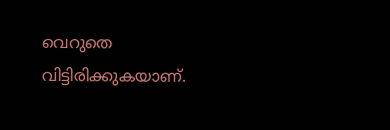വെറുതെ വിട്ടിരിക്കുകയാണ്.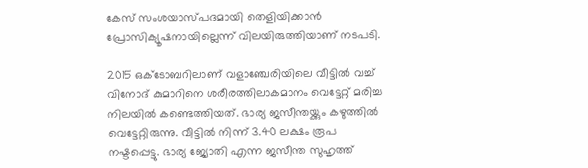കേസ് സംശയാസ്പദമായി തെളിയിക്കാൻ പ്രോസിക്യൂഷനായില്ലെന്ന് വിലയിരുത്തിയാണ് നടപടി.

2015 ഒക്ടോബറിലാണ് വളാഞ്ചേരിയിലെ വീട്ടിൽ വച്ച് വിനോദ് കുമാറിനെ ശരീരത്തിലാകമാനം വെട്ടേറ്റ് മരിച്ച നിലയിൽ കണ്ടെത്തിയത്. ഭാര്യ ജസീന്തയ്ക്കും കഴുത്തിൽ വെട്ടേറ്റിരുന്നു. വീട്ടിൽ നിന്ന് 3.40 ലക്ഷം രൂപ നഷ്ടപ്പെട്ടു. ഭാര്യ ജ്യോതി എന്ന ജസീന്ത സുഹൃത്ത്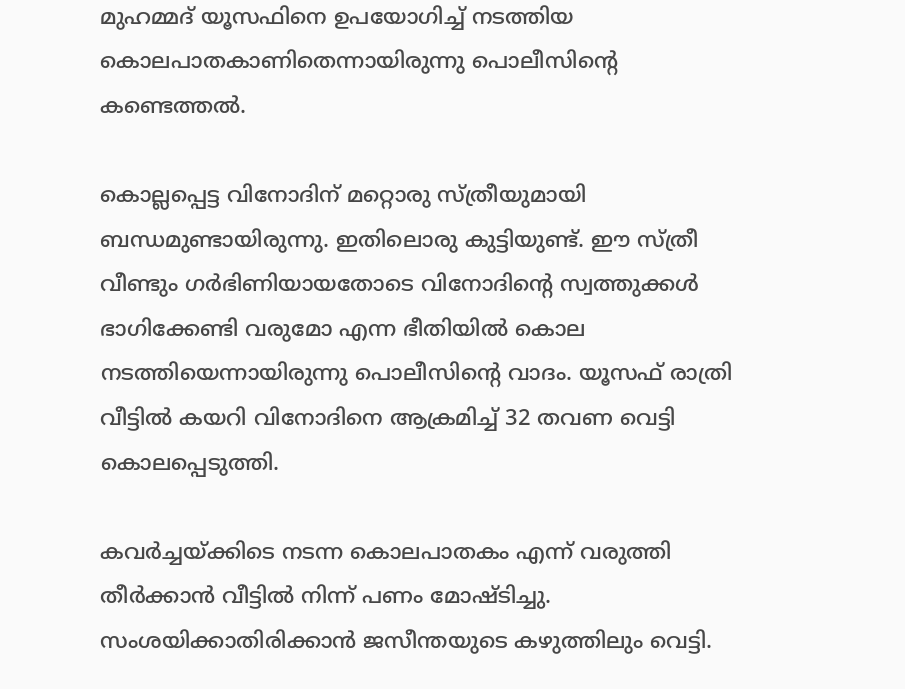മുഹമ്മദ് യൂസഫിനെ ഉപയോഗിച്ച് നടത്തിയ കൊലപാതകാണിതെന്നായിരുന്നു പൊലീസിന്‍റെ കണ്ടെത്തൽ.

കൊല്ലപ്പെട്ട വിനോദിന് മറ്റൊരു സ്ത്രീയുമായി ബന്ധമുണ്ടായിരുന്നു. ഇതിലൊരു കുട്ടിയുണ്ട്. ഈ സ്ത്രീ വീണ്ടും ഗർഭിണിയായതോടെ വിനോദിന്‍റെ സ്വത്തുക്കൾ ഭാഗിക്കേണ്ടി വരുമോ എന്ന ഭീതിയിൽ കൊല നടത്തിയെന്നായിരുന്നു പൊലീസിന്‍റെ വാദം. യൂസഫ് രാത്രി വീട്ടിൽ കയറി വിനോദിനെ ആക്രമിച്ച് 32 തവണ വെട്ടി കൊലപ്പെടുത്തി.

കവർച്ചയ്ക്കിടെ നടന്ന കൊലപാതകം എന്ന് വരുത്തി തീർക്കാൻ വീട്ടിൽ നിന്ന് പണം മോഷ്ടിച്ചു. സംശയിക്കാതിരിക്കാൻ ജസീന്തയുടെ കഴുത്തിലും വെട്ടി.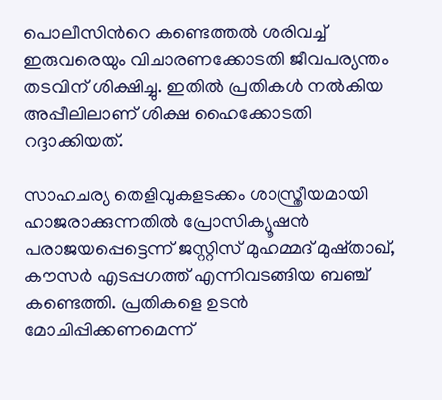പൊലീസിന്‍റെ കണ്ടെത്തൽ ശരിവച്ച് ഇരുവരെയും വിചാരണക്കോടതി ജീവപര്യന്തം തടവിന് ശിക്ഷിച്ചു. ഇതിൽ പ്രതികൾ നൽകിയ അപ്പീലിലാണ് ശിക്ഷ ഹൈക്കോടതി റദ്ദാക്കിയത്.

സാഹചര്യ തെളിവുകളടക്കം ശാസ്ത്രീയമായി ഹാജരാക്കുന്നതിൽ പ്രോസിക്യൂഷൻ പരാജയപ്പെട്ടെന്ന് ജസ്റ്റിസ് മുഹമ്മദ് മുഷ്താഖ്, കൗസർ എടപ്പഗത്ത് എന്നിവടങ്ങിയ ബഞ്ച് കണ്ടെത്തി. പ്രതികളെ ഉടൻ മോചിപ്പിക്കണമെന്ന്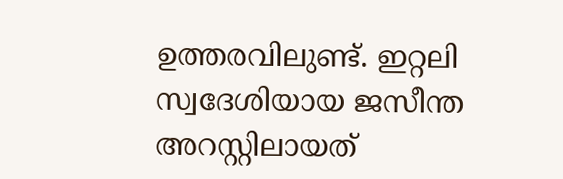ഉത്തരവിലുണ്ട്. ഇറ്റലി സ്വദേശിയായ ജസീന്ത അറസ്റ്റിലായത്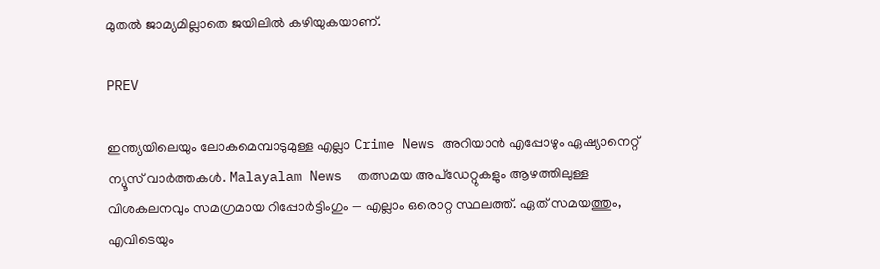മുതൽ ജാമ്യമില്ലാതെ ജയിലിൽ കഴിയുകയാണ്.

PREV

ഇന്ത്യയിലെയും ലോകമെമ്പാടുമുള്ള എല്ലാ Crime News അറിയാൻ എപ്പോഴും ഏഷ്യാനെറ്റ് ന്യൂസ് വാർത്തകൾ. Malayalam News  തത്സമയ അപ്‌ഡേറ്റുകളും ആഴത്തിലുള്ള വിശകലനവും സമഗ്രമായ റിപ്പോർട്ടിംഗും — എല്ലാം ഒരൊറ്റ സ്ഥലത്ത്. ഏത് സമയത്തും, എവിടെയും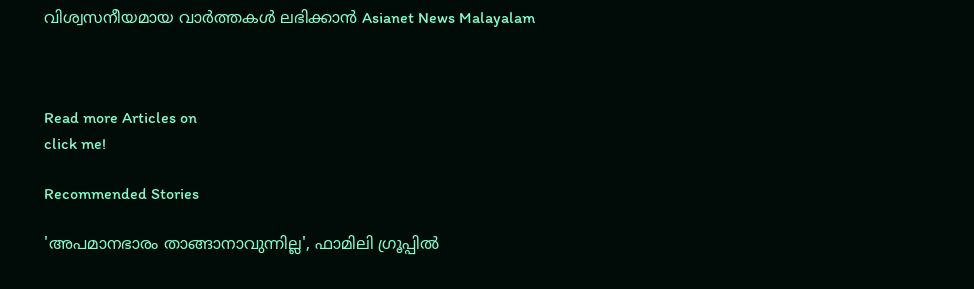വിശ്വസനീയമായ വാർത്തകൾ ലഭിക്കാൻ Asianet News Malayalam



Read more Articles on
click me!

Recommended Stories

'അപമാനഭാരം താങ്ങാനാവുന്നില്ല', ഫാമിലി ഗ്രൂപ്പിൽ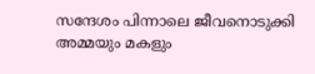സന്ദേശം പിന്നാലെ ജീവനൊടുക്കി അമ്മയും മകളും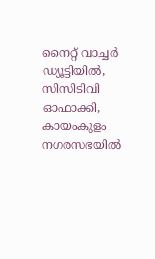നൈറ്റ് വാച്ചർ ഡ്യൂട്ടിയിൽ, സിസിടിവി ഓഫാക്കി, കായംകുളം നഗരസഭയിൽ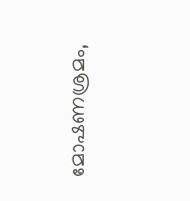മോഷണശ്രമം,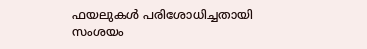ഫയലുകൾ പരിശോധിച്ചതായി സംശയം